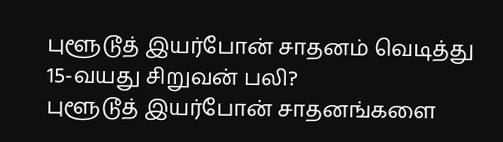புளூடூத் இயர்போன் சாதனம் வெடித்து 15-வயது சிறுவன் பலி?
புளூடூத் இயர்போன் சாதனங்களை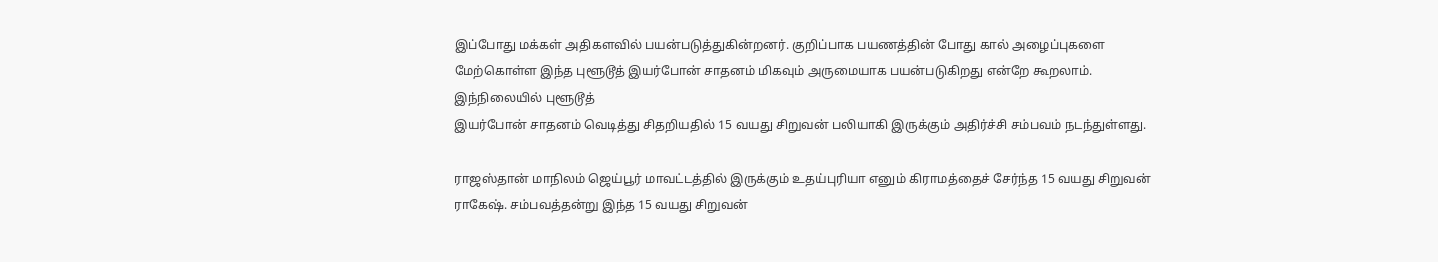இப்போது மக்கள் அதிகளவில் பயன்படுத்துகின்றனர். குறிப்பாக பயணத்தின் போது கால் அழைப்புகளை மேற்கொள்ள இந்த புளூடூத் இயர்போன் சாதனம் மிகவும் அருமையாக பயன்படுகிறது என்றே கூறலாம். இந்நிலையில் புளூடூத்
இயர்போன் சாதனம் வெடித்து சிதறியதில் 15 வயது சிறுவன் பலியாகி இருக்கும் அதிர்ச்சி சம்பவம் நடந்துள்ளது.

ராஜஸ்தான் மாநிலம் ஜெய்பூர் மாவட்டத்தில் இருக்கும் உதய்புரியா எனும் கிராமத்தைச் சேர்ந்த 15 வயது சிறுவன் ராகேஷ். சம்பவத்தன்று இந்த 15 வயது சிறுவன்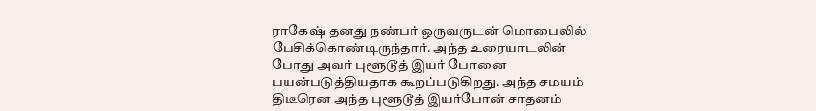ராகேஷ் தனது நண்பர் ஒருவருடன் மொபைலில் பேசிக்கொண்டிருந்தார். அந்த உரையாடலின் போது அவர் புளூடூத் இயர் போனை பயன்படுத்தியதாக கூறப்படுகிறது. அந்த சமயம் திடீரென அந்த புளூடூத் இயர்போன் சாதனம்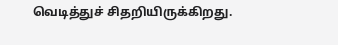வெடித்துச் சிதறியிருக்கிறது.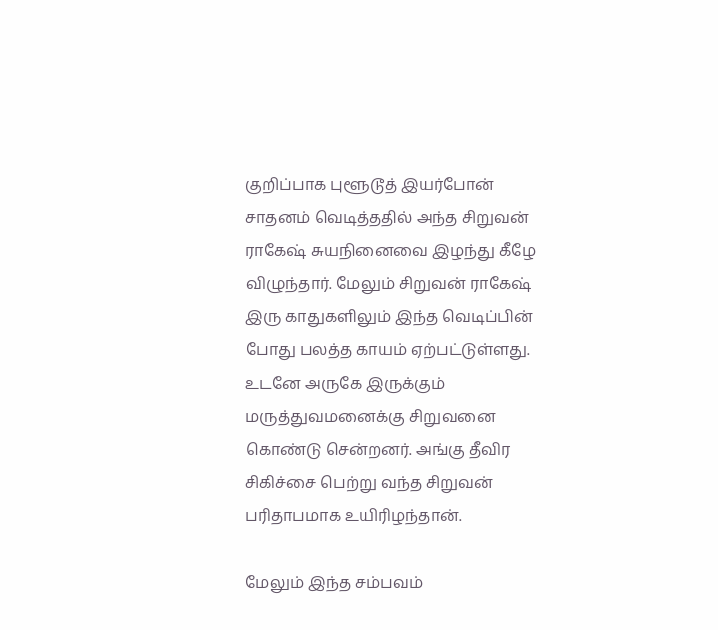குறிப்பாக புளூடூத் இயர்போன் சாதனம் வெடித்ததில் அந்த சிறுவன் ராகேஷ் சுயநினைவை இழந்து கீழே விழுந்தார். மேலும் சிறுவன் ராகேஷ் இரு காதுகளிலும் இந்த வெடிப்பின் போது பலத்த காயம் ஏற்பட்டுள்ளது. உடனே அருகே இருக்கும் மருத்துவமனைக்கு சிறுவனை கொண்டு சென்றனர். அங்கு தீவிர சிகிச்சை பெற்று வந்த சிறுவன் பரிதாபமாக உயிரிழந்தான்.

மேலும் இந்த சம்பவம்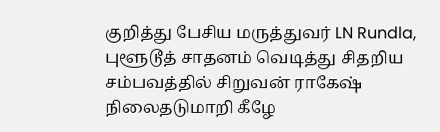குறித்து பேசிய மருத்துவர் LN Rundla, புளூடூத் சாதனம் வெடித்து சிதறிய சம்பவத்தில் சிறுவன் ராகேஷ் நிலைதடுமாறி கீழே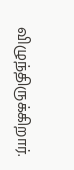விழுந்திருக்கிறார்.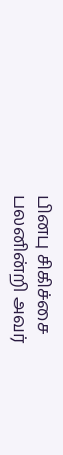பினபு சிகிச்சை பலனின்றி அவர்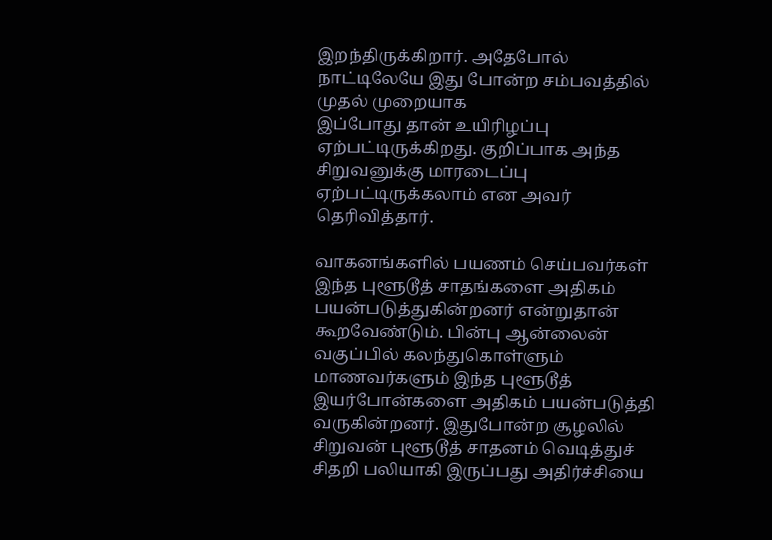இறந்திருக்கிறார். அதேபோல் நாட்டிலேயே இது போன்ற சம்பவத்தில் முதல் முறையாக
இப்போது தான் உயிரிழப்பு ஏற்பட்டிருக்கிறது. குறிப்பாக அந்த சிறுவனுக்கு மாரடைப்பு ஏற்பட்டிருக்கலாம் என அவர் தெரிவித்தார்.

வாகனங்களில் பயணம் செய்பவர்கள் இந்த புளூடூத் சாதங்களை அதிகம் பயன்படுத்துகின்றனர் என்றுதான் கூறவேண்டும். பின்பு ஆன்லைன் வகுப்பில் கலந்துகொள்ளும் மாணவர்களும் இந்த புளூடூத் இயர்போன்களை அதிகம் பயன்படுத்தி வருகின்றனர். இதுபோன்ற சூழலில் சிறுவன் புளூடூத் சாதனம் வெடித்துச் சிதறி பலியாகி இருப்பது அதிர்ச்சியை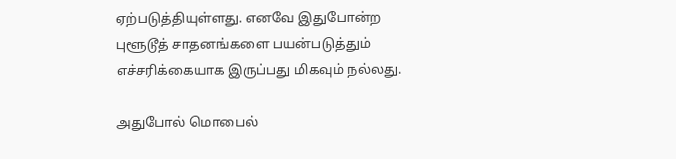ஏற்படுத்தியுள்ளது. எனவே இதுபோன்ற புளூடூத் சாதனங்களை பயன்படுத்தும் எச்சரிக்கையாக இருப்பது மிகவும் நல்லது.

அதுபோல் மொபைல்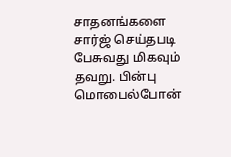சாதனங்களை சார்ஜ் செய்தபடி பேசுவது மிகவும் தவறு. பின்பு மொபைல்போன்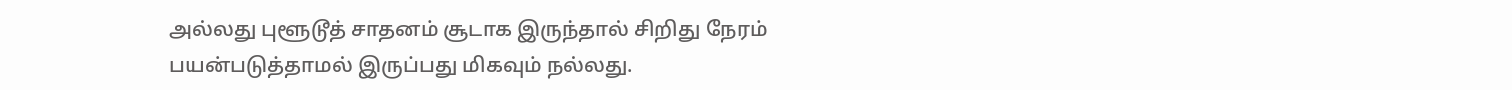அல்லது புளூடூத் சாதனம் சூடாக இருந்தால் சிறிது நேரம் பயன்படுத்தாமல் இருப்பது மிகவும் நல்லது.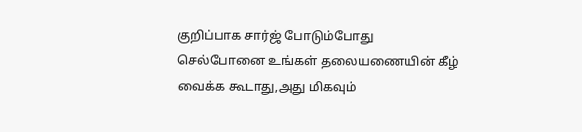குறிப்பாக சார்ஜ் போடும்போது செல்போனை உங்கள் தலையணையின் கீழ் வைக்க கூடாது,அது மிகவும்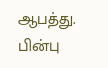ஆபத்து. பின்பு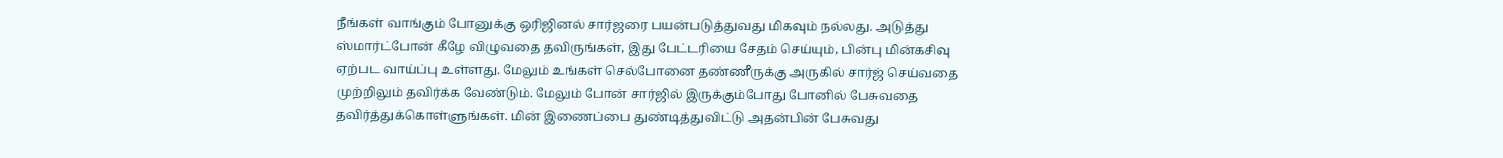நீங்கள் வாங்கும் போனுக்கு ஒரிஜினல் சார்ஜரை பயன்படுத்துவது மிகவும் நல்லது. அடுத்து ஸ்மார்ட்போன் கீழே விழுவதை தவிருங்கள், இது பேட்டரியை சேதம் செய்யும், பின்பு மின்கசிவு ஏற்பட வாய்ப்பு உள்ளது. மேலும் உங்கள் செல்போனை தண்ணீருக்கு அருகில் சார்ஜ் செய்வதை முற்றிலும் தவிர்க்க வேண்டும். மேலும் போன் சார்ஜில் இருக்கும்போது போனில் பேசுவதை தவிர்த்துக்கொள்ளுங்கள். மின் இணைப்பை துண்டித்துவிட்டு அதன்பின் பேசுவது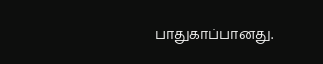பாதுகாப்பானது.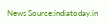News Source:indiatoday.in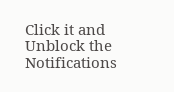Click it and Unblock the Notifications